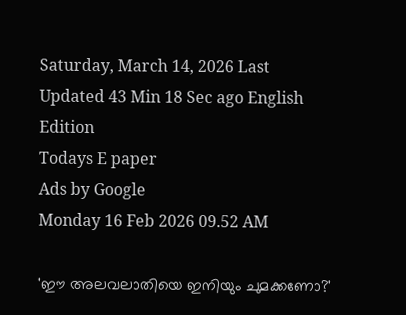Saturday, March 14, 2026 Last Updated 43 Min 18 Sec ago English Edition
Todays E paper
Ads by Google
Monday 16 Feb 2026 09.52 AM

'ഈ അലവലാതിയെ ഇനിയും ചുമക്കണോ?'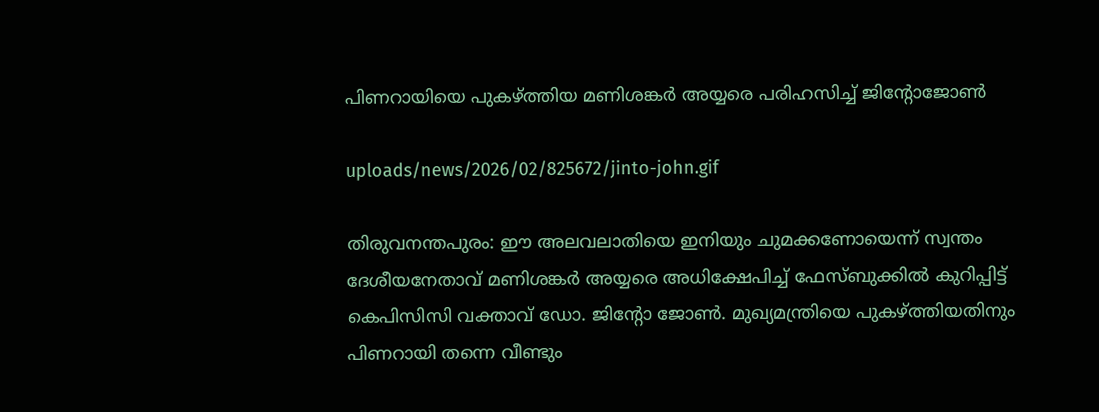പിണറായിയെ പുകഴ്ത്തിയ മണിശങ്കര്‍ അയ്യരെ പരിഹസിച്ച് ജിന്റോജോണ്‍

uploads/news/2026/02/825672/jinto-john.gif

തിരുവനന്തപുരം: ഈ അലവലാതിയെ ഇനിയും ചുമക്കണോയെന്ന് സ്വന്തം ദേശീയനേതാവ് മണിശങ്കര്‍ അയ്യരെ അധിക്ഷേപിച്ച് ഫേസ്ബുക്കില്‍ കുറിപ്പിട്ട് കെപിസിസി വക്താവ് ഡോ. ജിന്റോ ജോണ്‍. മുഖ്യമന്ത്രിയെ പുകഴ്ത്തിയതിനും പിണറായി തന്നെ വീണ്ടും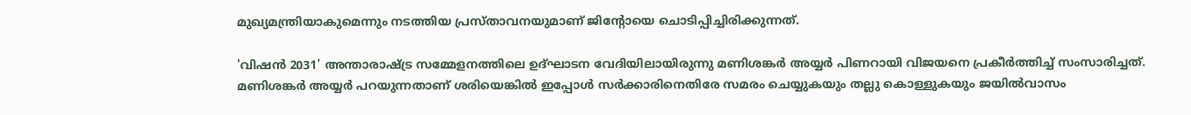മുഖ്യമന്ത്രിയാകുമെന്നും നടത്തിയ പ്രസ്താവനയുമാണ് ജിന്റോയെ ചൊടിപ്പിച്ചിരിക്കുന്നത്.

'വിഷന്‍ 2031' അന്താരാഷ്ട്ര സമ്മേളനത്തിലെ ഉദ്ഘാടന വേദിയിലായിരുന്നു മണിശങ്കര്‍ അയ്യര്‍ പിണറായി വിജയനെ പ്രകീര്‍ത്തിച്ച് സംസാരിച്ചത്. മണിശങ്കര്‍ അയ്യര്‍ പറയുന്നതാണ് ശരിയെങ്കില്‍ ഇപ്പോള്‍ സര്‍ക്കാരിനെതിരേ സമരം ചെയ്യുകയും തല്ലു കൊള്ളുകയും ജയില്‍വാസം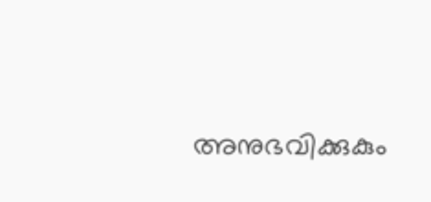അനുഭവിക്കുകും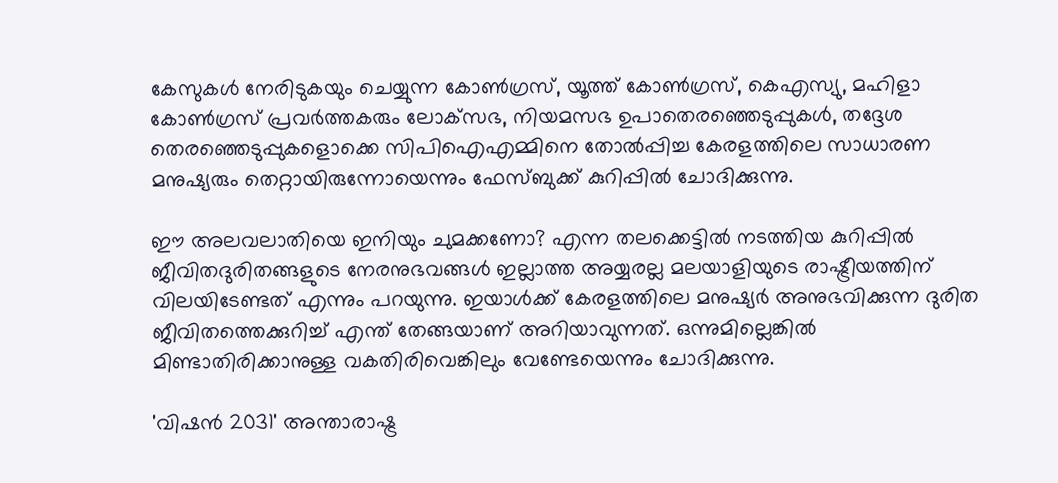കേസുകള്‍ നേരിടുകയും ചെയ്യുന്ന കോണ്‍ഗ്രസ്, യൂത്ത് കോണ്‍ഗ്രസ്, കെഎസ്യു, മഹിളാ കോണ്‍ഗ്രസ് പ്രവര്‍ത്തകരും ലോക്‌സഭ, നിയമസഭ ഉപാതെരഞ്ഞെടുപ്പുകള്‍, തദ്ദേശ തെരഞ്ഞെടുപ്പുകളൊക്കെ സിപിഐഎമ്മിനെ തോല്‍പ്പിച്ച കേരളത്തിലെ സാധാരണ മനുഷ്യരും തെറ്റായിരുന്നോയെന്നും ഫേസ്ബുക്ക് കുറിപ്പില്‍ ചോദിക്കുന്നു.

ഈ അലവലാതിയെ ഇനിയും ചുമക്കണോ? എന്ന തലക്കെട്ടില്‍ നടത്തിയ കുറിപ്പില്‍ ജീവിതദുരിതങ്ങളുടെ നേരനുഭവങ്ങള്‍ ഇല്ലാത്ത അയ്യരല്ല മലയാളിയുടെ രാഷ്ട്രീയത്തിന് വിലയിടേണ്ടത് എന്നും പറയുന്നു. ഇയാള്‍ക്ക് കേരളത്തിലെ മനുഷ്യര്‍ അനുഭവിക്കുന്ന ദുരിത ജീവിതത്തെക്കുറിച്ച് എന്ത് തേങ്ങയാണ് അറിയാവുന്നത്. ഒന്നുമില്ലെങ്കില്‍ മിണ്ടാതിരിക്കാനുള്ള വകതിരിവെങ്കിലും വേണ്ടേയെന്നും ചോദിക്കുന്നു.

'വിഷന്‍ 2031' അന്താരാഷ്ട്ര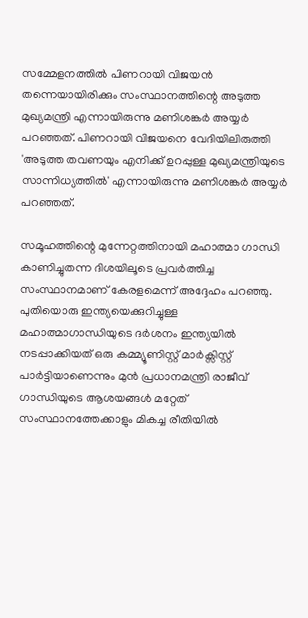സമ്മേളനത്തില്‍ പിണറായി വിജയന്‍ തന്നെയായിരിക്കും സംസ്ഥാനത്തിന്റെ അടുത്ത മുഖ്യമന്ത്രി എന്നായിരുന്നു മണിശങ്കര്‍ അയ്യര്‍ പറഞ്ഞത്. പിണറായി വിജയനെ വേദിയിലിരുത്തി 'അടുത്ത തവണയും എനിക്ക് ഉറപ്പുള്ള മുഖ്യമന്ത്രിയുടെ സാന്നിധ്യത്തില്‍' എന്നായിരുന്നു മണിശങ്കര്‍ അയ്യര്‍ പറഞ്ഞത്.

സമൂഹത്തിന്റെ മുന്നേറ്റത്തിനായി മഹാത്മാ ഗാന്ധി കാണിച്ചുതന്ന ദിശയിലൂടെ പ്രവര്‍ത്തിച്ച സംസ്ഥാനമാണ് കേരളമെന്ന് അദ്ദേഹം പറഞ്ഞു. പുതിയൊരു ഇന്ത്യയെക്കുറിച്ചുള്ള മഹാത്മാഗാന്ധിയുടെ ദര്‍ശനം ഇന്ത്യയില്‍ നടപ്പാക്കിയത് ഒരു കമ്മ്യൂണിസ്റ്റ് മാര്‍ക്സിസ്റ്റ് പാര്‍ട്ടിയാണെന്നും മുന്‍ പ്രധാനമന്ത്രി രാജീവ് ഗാന്ധിയുടെ ആശയങ്ങള്‍ മറ്റേത് സംസ്ഥാനത്തേക്കാളും മികച്ച രീതിയില്‍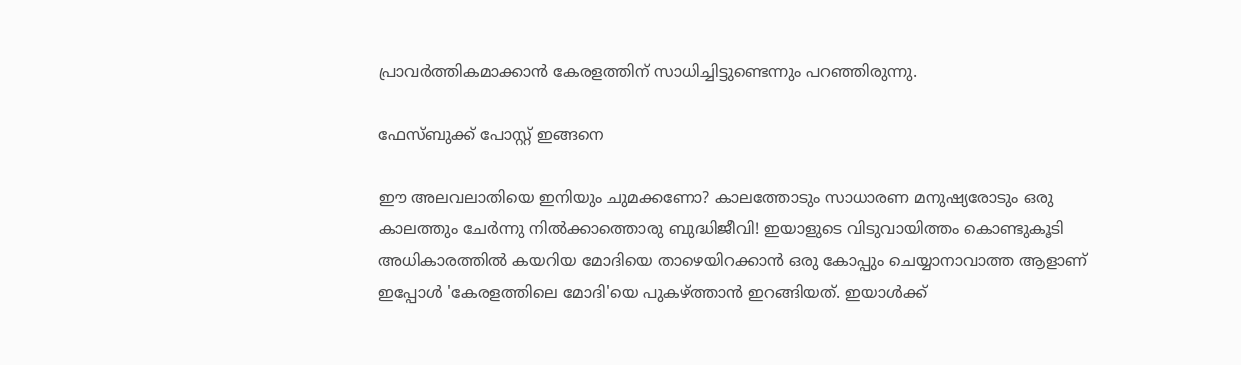പ്രാവര്‍ത്തികമാക്കാന്‍ കേരളത്തിന് സാധിച്ചിട്ടുണ്ടെന്നും പറഞ്ഞിരുന്നു.

ഫേസ്ബുക്ക് പോസ്റ്റ് ഇങ്ങനെ

ഈ അലവലാതിയെ ഇനിയും ചുമക്കണോ? കാലത്തോടും സാധാരണ മനുഷ്യരോടും ഒരു കാലത്തും ചേര്‍ന്നു നില്‍ക്കാത്തൊരു ബുദ്ധിജീവി! ഇയാളുടെ വിടുവായിത്തം കൊണ്ടുകൂടി അധികാരത്തില്‍ കയറിയ മോദിയെ താഴെയിറക്കാന്‍ ഒരു കോപ്പും ചെയ്യാനാവാത്ത ആളാണ് ഇപ്പോള്‍ 'കേരളത്തിലെ മോദി'യെ പുകഴ്ത്താന്‍ ഇറങ്ങിയത്. ഇയാള്‍ക്ക്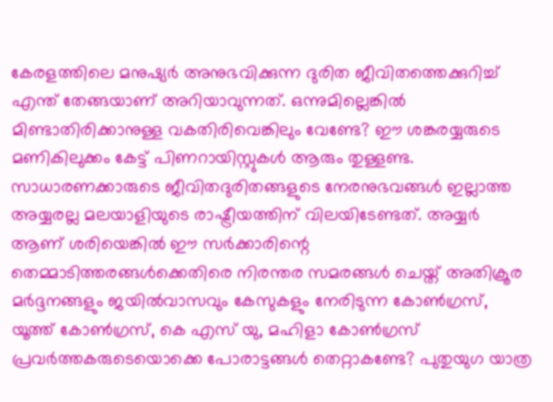കേരളത്തിലെ മനുഷ്യര്‍ അനുഭവിക്കുന്ന ദുരിത ജീവിതത്തെക്കുറിച്ച് എന്ത് തേങ്ങയാണ് അറിയാവുന്നത്. ഒന്നുമില്ലെങ്കില്‍ മിണ്ടാതിരിക്കാനുള്ള വകതിരിവെങ്കിലും വേണ്ടേ? ഈ ശങ്കരയ്യരുടെ മണികിലുക്കം കേട്ട് പിണറായിസ്റ്റുകള്‍ ആരും തുള്ളണ്ട. സാധാരണക്കാരുടെ ജീവിതദുരിതങ്ങളുടെ നേരനുഭവങ്ങള്‍ ഇല്ലാത്ത അയ്യരല്ല മലയാളിയുടെ രാഷ്ട്രീയത്തിന് വിലയിടേണ്ടത്. അയ്യര്‍ ആണ് ശരിയെങ്കില്‍ ഈ സര്‍ക്കാരിന്റെ തെമ്മാടിത്തരങ്ങള്‍ക്കെതിരെ നിരന്തര സമരങ്ങള്‍ ചെയ്ത് അതിക്രൂര മര്‍ദ്ദനങ്ങളും ജയില്‍വാസവും കേസുകളും നേരിടുന്ന കോണ്‍ഗ്രസ്, യൂത്ത് കോണ്‍ഗ്രസ്, കെ എസ് യു, മഹിളാ കോണ്‍ഗ്രസ് പ്രവര്‍ത്തകരുടെയൊക്കെ പോരാട്ടങ്ങള്‍ തെറ്റാകണ്ടേ? പുതുയുഗ യാത്ര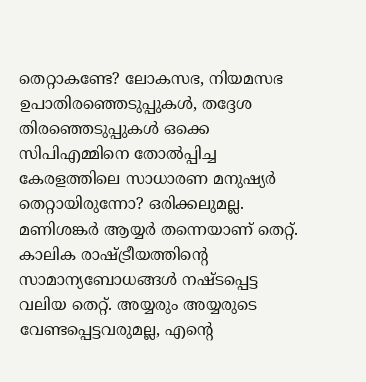തെറ്റാകണ്ടേ? ലോകസഭ, നിയമസഭ ഉപാതിരഞ്ഞെടുപ്പുകള്‍, തദ്ദേശ തിരഞ്ഞെടുപ്പുകള്‍ ഒക്കെ സിപിഎമ്മിനെ തോല്‍പ്പിച്ച കേരളത്തിലെ സാധാരണ മനുഷ്യര്‍ തെറ്റായിരുന്നോ? ഒരിക്കലുമല്ല. മണിശങ്കര്‍ ആയ്യര്‍ തന്നെയാണ് തെറ്റ്. കാലിക രാഷ്ട്രീയത്തിന്റെ സാമാന്യബോധങ്ങള്‍ നഷ്ടപ്പെട്ട വലിയ തെറ്റ്. അയ്യരും അയ്യരുടെ വേണ്ടപ്പെട്ടവരുമല്ല, എന്റെ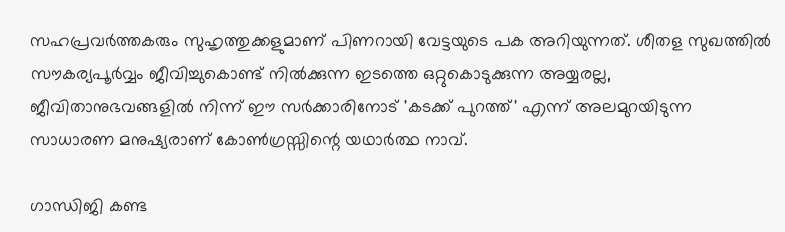സഹപ്രവര്‍ത്തകരും സുഹൃത്തുക്കളുമാണ് പിണറായി വേട്ടയുടെ പക അറിയുന്നത്. ശീതള സുഖത്തില്‍ സൗകര്യപൂര്‍വ്വം ജീവിച്ചുകൊണ്ട് നില്‍ക്കുന്ന ഇടത്തെ ഒറ്റുകൊടുക്കുന്ന അയ്യരല്ല, ജീവിതാനുഭവങ്ങളില്‍ നിന്ന് ഈ സര്‍ക്കാരിനോട് 'കടക്ക് പുറത്ത്' എന്ന് അലമുറയിടുന്ന സാധാരണ മനുഷ്യരാണ് കോണ്‍ഗ്രസ്സിന്റെ യഥാര്‍ത്ഥ നാവ്.

ഗാന്ധിജി കണ്ട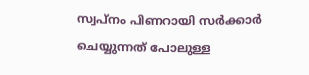സ്വപ്നം പിണറായി സര്‍ക്കാര്‍ ചെയ്യുന്നത് പോലുള്ള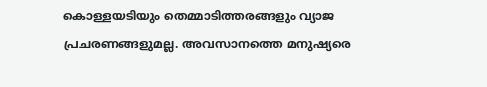കൊള്ളയടിയും തെമ്മാടിത്തരങ്ങളും വ്യാജ പ്രചരണങ്ങളുമല്ല. അവസാനത്തെ മനുഷ്യരെ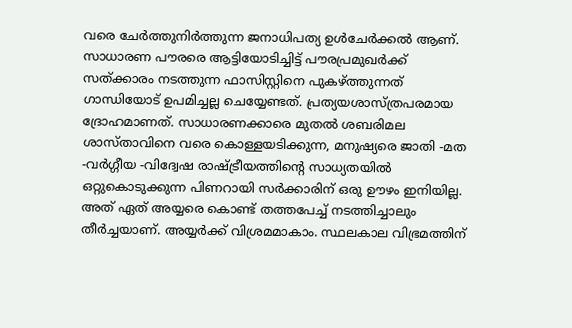വരെ ചേര്‍ത്തുനിര്‍ത്തുന്ന ജനാധിപത്യ ഉള്‍ചേര്‍ക്കല്‍ ആണ്. സാധാരണ പൗരരെ ആട്ടിയോടിച്ചിട്ട് പൗരപ്രമുഖര്‍ക്ക് സത്ക്കാരം നടത്തുന്ന ഫാസിസ്റ്റിനെ പുകഴ്ത്തുന്നത് ഗാന്ധിയോട് ഉപമിച്ചല്ല ചെയ്യേണ്ടത്. പ്രത്യയശാസ്ത്രപരമായ ദ്രോഹമാണത്. സാധാരണക്കാരെ മുതല്‍ ശബരിമല ശാസ്താവിനെ വരെ കൊള്ളയടിക്കുന്ന, മനുഷ്യരെ ജാതി -മത -വര്‍ഗ്ഗീയ -വിദ്വേഷ രാഷ്ട്രീയത്തിന്റെ സാധ്യതയില്‍ ഒറ്റുകൊടുക്കുന്ന പിണറായി സര്‍ക്കാരിന് ഒരു ഊഴം ഇനിയില്ല. അത് ഏത് അയ്യരെ കൊണ്ട് തത്തപേച്ച് നടത്തിച്ചാലും തീര്‍ച്ചയാണ്. അയ്യര്‍ക്ക് വിശ്രമമാകാം. സ്ഥലകാല വിഭ്രമത്തിന്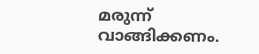മരുന്ന് വാങ്ങിക്കണം.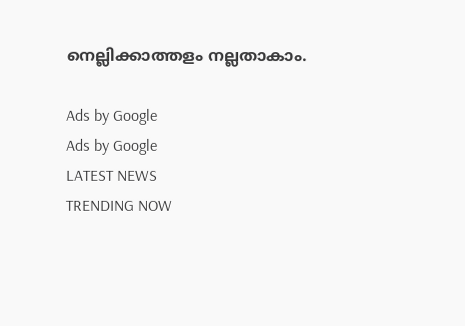നെല്ലിക്കാത്തളം നല്ലതാകാം.

Ads by Google
Ads by Google
LATEST NEWS
TRENDING NOW